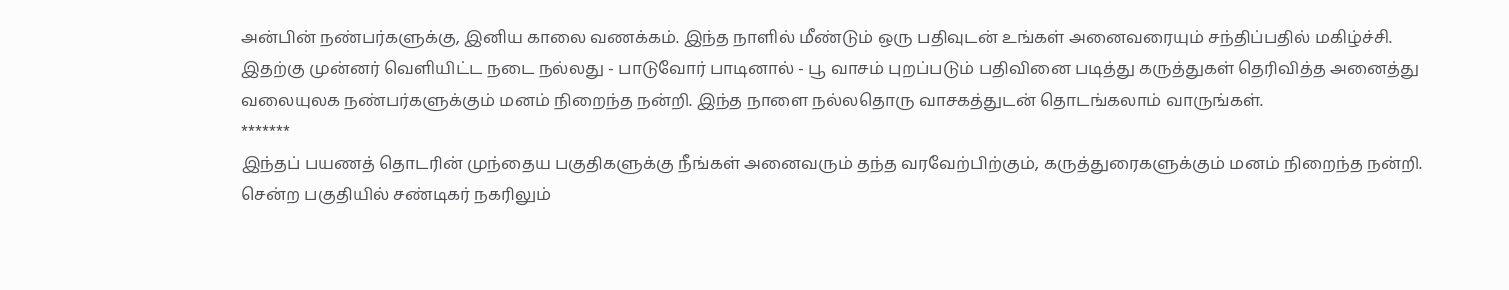அன்பின் நண்பர்களுக்கு, இனிய காலை வணக்கம். இந்த நாளில் மீண்டும் ஒரு பதிவுடன் உங்கள் அனைவரையும் சந்திப்பதில் மகிழ்ச்சி.
இதற்கு முன்னர் வெளியிட்ட நடை நல்லது - பாடுவோர் பாடினால் - பூ வாசம் புறப்படும் பதிவினை படித்து கருத்துகள் தெரிவித்த அனைத்து வலையுலக நண்பர்களுக்கும் மனம் நிறைந்த நன்றி. இந்த நாளை நல்லதொரு வாசகத்துடன் தொடங்கலாம் வாருங்கள்.
*******
இந்தப் பயணத் தொடரின் முந்தைய பகுதிகளுக்கு நீங்கள் அனைவரும் தந்த வரவேற்பிற்கும், கருத்துரைகளுக்கும் மனம் நிறைந்த நன்றி. சென்ற பகுதியில் சண்டிகர் நகரிலும்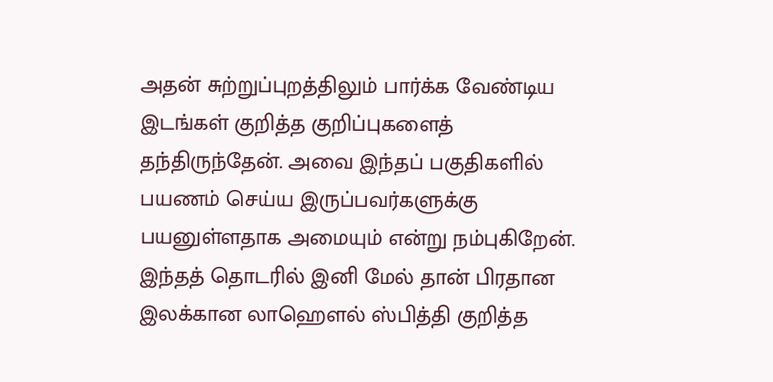அதன் சுற்றுப்புறத்திலும் பார்க்க வேண்டிய இடங்கள் குறித்த குறிப்புகளைத் தந்திருந்தேன். அவை இந்தப் பகுதிகளில் பயணம் செய்ய இருப்பவர்களுக்கு பயனுள்ளதாக அமையும் என்று நம்புகிறேன். இந்தத் தொடரில் இனி மேல் தான் பிரதான இலக்கான லாஹௌல் ஸ்பித்தி குறித்த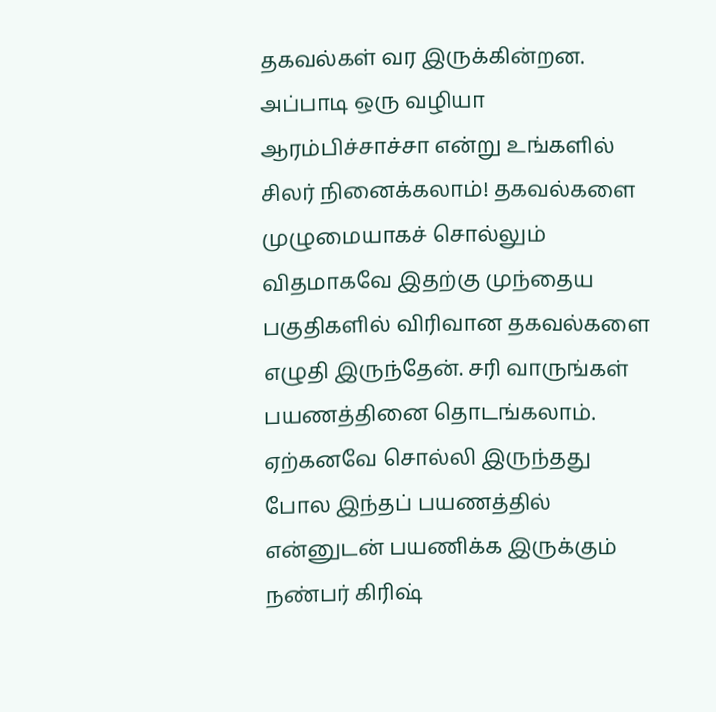தகவல்கள் வர இருக்கின்றன. அப்பாடி ஒரு வழியா ஆரம்பிச்சாச்சா என்று உங்களில் சிலர் நினைக்கலாம்! தகவல்களை முழுமையாகச் சொல்லும் விதமாகவே இதற்கு முந்தைய பகுதிகளில் விரிவான தகவல்களை எழுதி இருந்தேன். சரி வாருங்கள் பயணத்தினை தொடங்கலாம். ஏற்கனவே சொல்லி இருந்தது போல இந்தப் பயணத்தில் என்னுடன் பயணிக்க இருக்கும் நண்பர் கிரிஷ்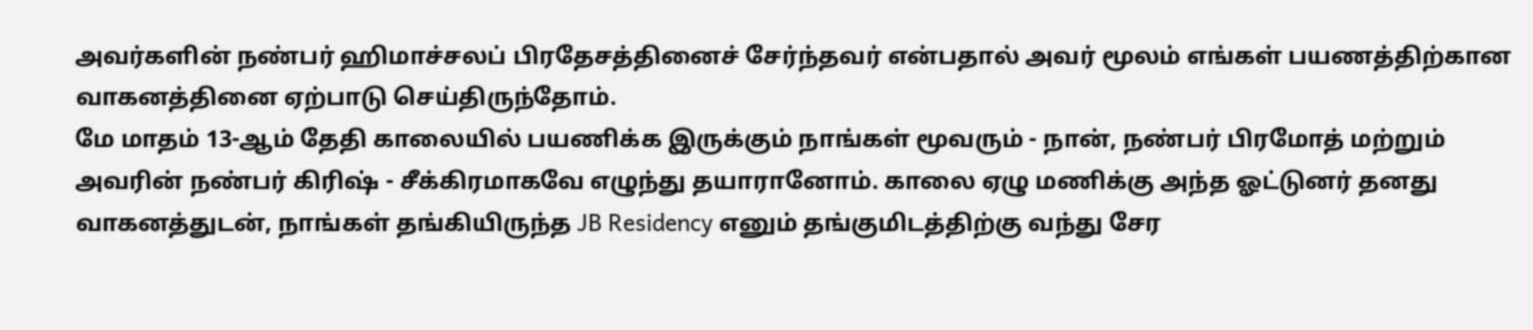அவர்களின் நண்பர் ஹிமாச்சலப் பிரதேசத்தினைச் சேர்ந்தவர் என்பதால் அவர் மூலம் எங்கள் பயணத்திற்கான வாகனத்தினை ஏற்பாடு செய்திருந்தோம்.
மே மாதம் 13-ஆம் தேதி காலையில் பயணிக்க இருக்கும் நாங்கள் மூவரும் - நான், நண்பர் பிரமோத் மற்றும் அவரின் நண்பர் கிரிஷ் - சீக்கிரமாகவே எழுந்து தயாரானோம். காலை ஏழு மணிக்கு அந்த ஓட்டுனர் தனது வாகனத்துடன், நாங்கள் தங்கியிருந்த JB Residency எனும் தங்குமிடத்திற்கு வந்து சேர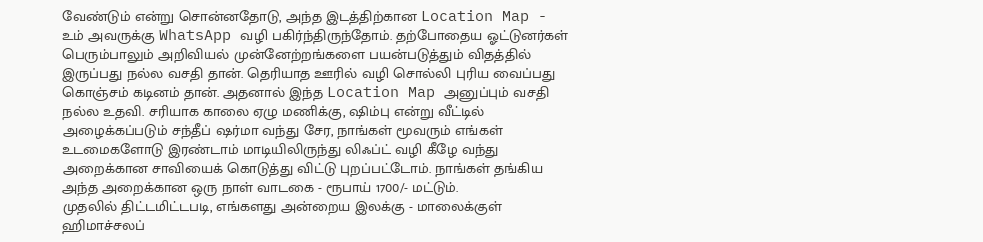வேண்டும் என்று சொன்னதோடு, அந்த இடத்திற்கான Location Map - உம் அவருக்கு WhatsApp வழி பகிர்ந்திருந்தோம். தற்போதைய ஓட்டுனர்கள் பெரும்பாலும் அறிவியல் முன்னேற்றங்களை பயன்படுத்தும் விதத்தில் இருப்பது நல்ல வசதி தான். தெரியாத ஊரில் வழி சொல்லி புரிய வைப்பது கொஞ்சம் கடினம் தான். அதனால் இந்த Location Map அனுப்பும் வசதி நல்ல உதவி. சரியாக காலை ஏழு மணிக்கு, ஷிம்பு என்று வீட்டில் அழைக்கப்படும் சந்தீப் ஷர்மா வந்து சேர, நாங்கள் மூவரும் எங்கள் உடமைகளோடு இரண்டாம் மாடியிலிருந்து லிஃப்ட் வழி கீழே வந்து அறைக்கான சாவியைக் கொடுத்து விட்டு புறப்பட்டோம். நாங்கள் தங்கிய அந்த அறைக்கான ஒரு நாள் வாடகை - ரூபாய் 1700/- மட்டும்.
முதலில் திட்டமிட்டபடி, எங்களது அன்றைய இலக்கு - மாலைக்குள் ஹிமாச்சலப்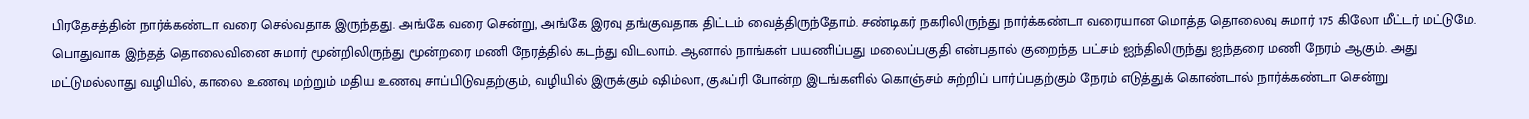பிரதேசத்தின் நார்க்கண்டா வரை செல்வதாக இருந்தது. அங்கே வரை சென்று, அங்கே இரவு தங்குவதாக திட்டம் வைத்திருந்தோம். சண்டிகர் நகரிலிருந்து நார்க்கண்டா வரையான மொத்த தொலைவு சுமார் 175 கிலோ மீட்டர் மட்டுமே. பொதுவாக இந்தத் தொலைவினை சுமார் மூன்றிலிருந்து மூன்றரை மணி நேரத்தில் கடந்து விடலாம். ஆனால் நாங்கள் பயணிப்பது மலைப்பகுதி என்பதால் குறைந்த பட்சம் ஐந்திலிருந்து ஐந்தரை மணி நேரம் ஆகும். அது மட்டுமல்லாது வழியில், காலை உணவு மற்றும் மதிய உணவு சாப்பிடுவதற்கும், வழியில் இருக்கும் ஷிம்லா, குஃப்ரி போன்ற இடங்களில் கொஞ்சம் சுற்றிப் பார்ப்பதற்கும் நேரம் எடுத்துக் கொண்டால் நார்க்கண்டா சென்று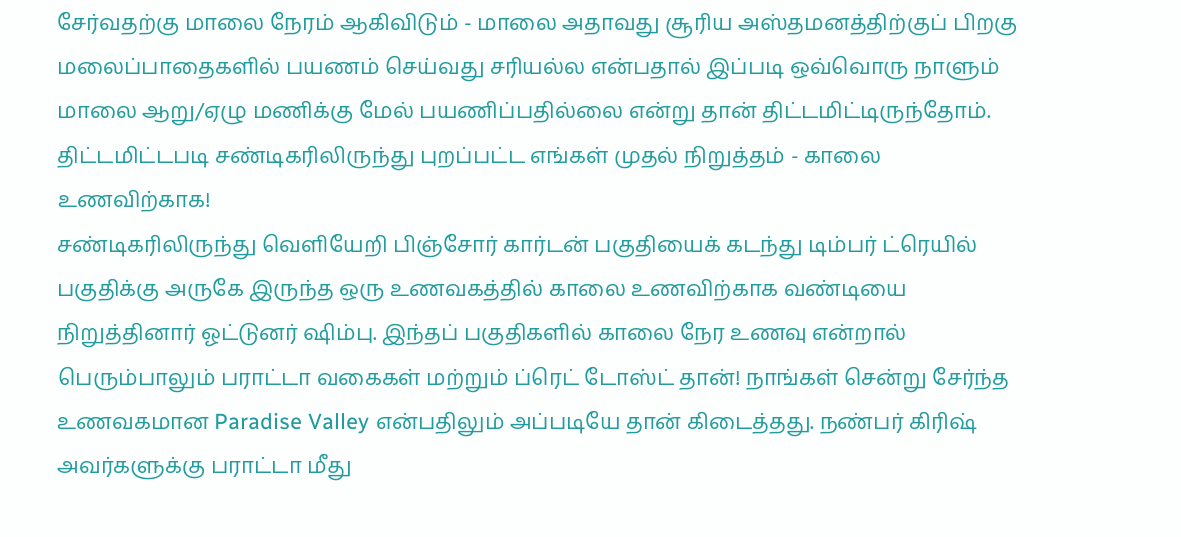சேர்வதற்கு மாலை நேரம் ஆகிவிடும் - மாலை அதாவது சூரிய அஸ்தமனத்திற்குப் பிறகு மலைப்பாதைகளில் பயணம் செய்வது சரியல்ல என்பதால் இப்படி ஒவ்வொரு நாளும் மாலை ஆறு/ஏழு மணிக்கு மேல் பயணிப்பதில்லை என்று தான் திட்டமிட்டிருந்தோம். திட்டமிட்டபடி சண்டிகரிலிருந்து புறப்பட்ட எங்கள் முதல் நிறுத்தம் - காலை உணவிற்காக!
சண்டிகரிலிருந்து வெளியேறி பிஞ்சோர் கார்டன் பகுதியைக் கடந்து டிம்பர் ட்ரெயில் பகுதிக்கு அருகே இருந்த ஒரு உணவகத்தில் காலை உணவிற்காக வண்டியை நிறுத்தினார் ஓட்டுனர் ஷிம்பு. இந்தப் பகுதிகளில் காலை நேர உணவு என்றால் பெரும்பாலும் பராட்டா வகைகள் மற்றும் ப்ரெட் டோஸ்ட் தான்! நாங்கள் சென்று சேர்ந்த உணவகமான Paradise Valley என்பதிலும் அப்படியே தான் கிடைத்தது. நண்பர் கிரிஷ் அவர்களுக்கு பராட்டா மீது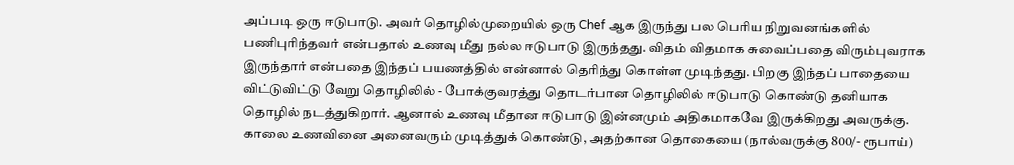அப்படி ஒரு ஈடுபாடு. அவர் தொழில்முறையில் ஒரு Chef ஆக இருந்து பல பெரிய நிறுவனங்களில் பணிபுரிந்தவர் என்பதால் உணவு மீது நல்ல ஈடுபாடு இருந்தது. விதம் விதமாக சுவைப்பதை விரும்புவராக இருந்தார் என்பதை இந்தப் பயணத்தில் என்னால் தெரிந்து கொள்ள முடிந்தது. பிறகு இந்தப் பாதையை விட்டுவிட்டு வேறு தொழிலில் - போக்குவரத்து தொடர்பான தொழிலில் ஈடுபாடு கொண்டு தனியாக தொழில் நடத்துகிறார். ஆனால் உணவு மீதான ஈடுபாடு இன்னமும் அதிகமாகவே இருக்கிறது அவருக்கு. காலை உணவினை அனைவரும் முடித்துக் கொண்டு, அதற்கான தொகையை (நால்வருக்கு 800/- ரூபாய்)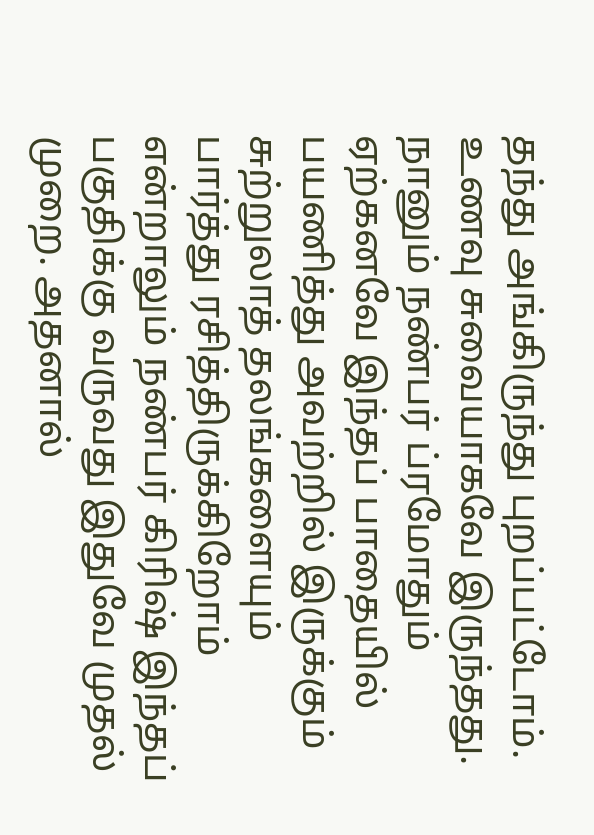தந்து அங்கிருந்து புறப்பட்டோம். உணவு சுவையாகவே இருந்தது.
நானும் நண்பர் ப்ரமோதும் ஏற்கனவே இந்தப் பாதையில் பயணித்து அவற்றில் இருக்கும் சுற்றுலாத் தலங்களையும் பார்த்து ரசித்திருக்கிறோம் என்றாலும் நண்பர் கிரிஷ் இந்தப் பகுதிக்கு வருவது இதுவே முதல் முறை. அதனால்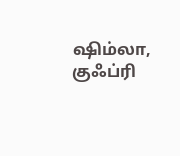ஷிம்லா, குஃப்ரி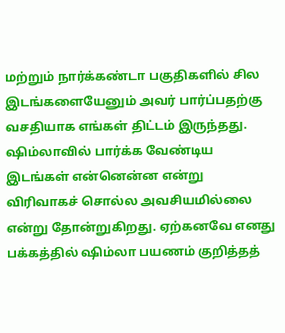மற்றும் நார்க்கண்டா பகுதிகளில் சில இடங்களையேனும் அவர் பார்ப்பதற்கு வசதியாக எங்கள் திட்டம் இருந்தது. ஷிம்லாவில் பார்க்க வேண்டிய இடங்கள் என்னென்ன என்று விரிவாகச் சொல்ல அவசியமில்லை என்று தோன்றுகிறது. ஏற்கனவே எனது பக்கத்தில் ஷிம்லா பயணம் குறித்தத்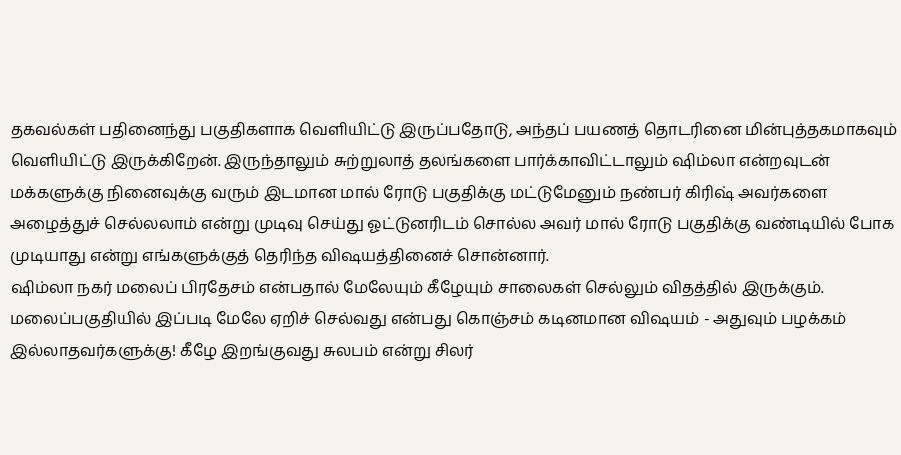தகவல்கள் பதினைந்து பகுதிகளாக வெளியிட்டு இருப்பதோடு, அந்தப் பயணத் தொடரினை மின்புத்தகமாகவும் வெளியிட்டு இருக்கிறேன். இருந்தாலும் சுற்றுலாத் தலங்களை பார்க்காவிட்டாலும் ஷிம்லா என்றவுடன் மக்களுக்கு நினைவுக்கு வரும் இடமான மால் ரோடு பகுதிக்கு மட்டுமேனும் நண்பர் கிரிஷ் அவர்களை அழைத்துச் செல்லலாம் என்று முடிவு செய்து ஓட்டுனரிடம் சொல்ல அவர் மால் ரோடு பகுதிக்கு வண்டியில் போக முடியாது என்று எங்களுக்குத் தெரிந்த விஷயத்தினைச் சொன்னார்.
ஷிம்லா நகர் மலைப் பிரதேசம் என்பதால் மேலேயும் கீழேயும் சாலைகள் செல்லும் விதத்தில் இருக்கும். மலைப்பகுதியில் இப்படி மேலே ஏறிச் செல்வது என்பது கொஞ்சம் கடினமான விஷயம் - அதுவும் பழக்கம் இல்லாதவர்களுக்கு! கீழே இறங்குவது சுலபம் என்று சிலர்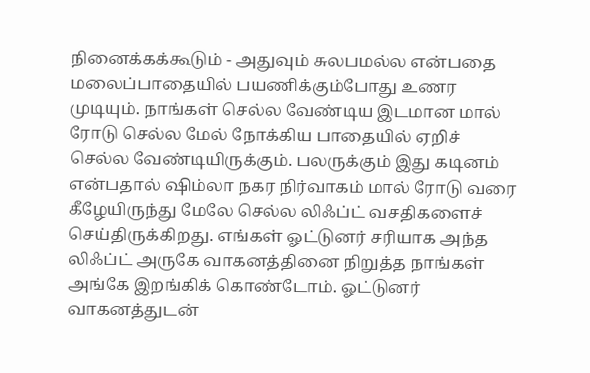நினைக்கக்கூடும் - அதுவும் சுலபமல்ல என்பதை மலைப்பாதையில் பயணிக்கும்போது உணர முடியும். நாங்கள் செல்ல வேண்டிய இடமான மால் ரோடு செல்ல மேல் நோக்கிய பாதையில் ஏறிச் செல்ல வேண்டியிருக்கும். பலருக்கும் இது கடினம் என்பதால் ஷிம்லா நகர நிர்வாகம் மால் ரோடு வரை கீழேயிருந்து மேலே செல்ல லிஃப்ட் வசதிகளைச் செய்திருக்கிறது. எங்கள் ஓட்டுனர் சரியாக அந்த லிஃப்ட் அருகே வாகனத்தினை நிறுத்த நாங்கள் அங்கே இறங்கிக் கொண்டோம். ஓட்டுனர் வாகனத்துடன்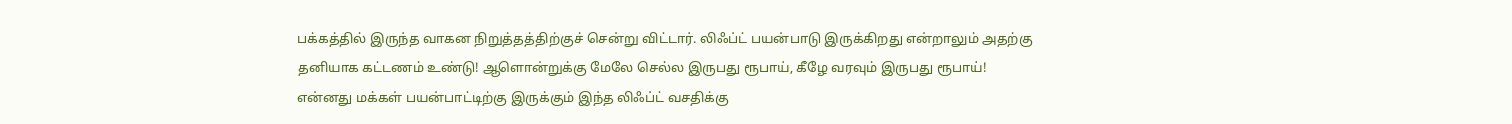பக்கத்தில் இருந்த வாகன நிறுத்தத்திற்குச் சென்று விட்டார். லிஃப்ட் பயன்பாடு இருக்கிறது என்றாலும் அதற்கு தனியாக கட்டணம் உண்டு! ஆளொன்றுக்கு மேலே செல்ல இருபது ரூபாய், கீழே வரவும் இருபது ரூபாய்!
என்னது மக்கள் பயன்பாட்டிற்கு இருக்கும் இந்த லிஃப்ட் வசதிக்கு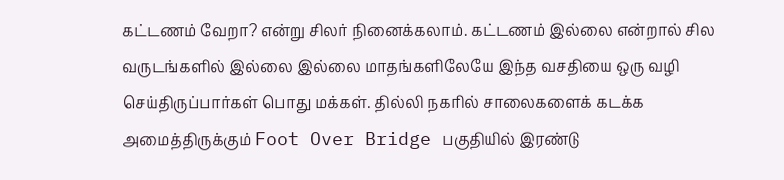கட்டணம் வேறா? என்று சிலர் நினைக்கலாம். கட்டணம் இல்லை என்றால் சில வருடங்களில் இல்லை இல்லை மாதங்களிலேயே இந்த வசதியை ஒரு வழி செய்திருப்பார்கள் பொது மக்கள். தில்லி நகரில் சாலைகளைக் கடக்க அமைத்திருக்கும் Foot Over Bridge பகுதியில் இரண்டு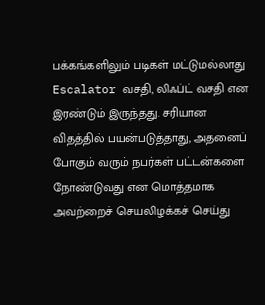பக்கங்களிலும் படிகள் மட்டுமல்லாது Escalator வசதி, லிஃப்ட் வசதி என இரண்டும் இருந்தது. சரியான விதத்தில் பயன்படுத்தாது, அதனைப் போகும் வரும் நபர்கள் பட்டன்களை நோண்டுவது என மொத்தமாக அவற்றைச் செயலிழக்கச் செய்து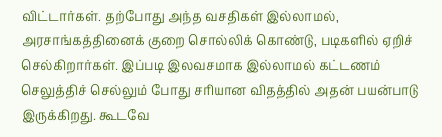விட்டார்கள். தற்போது அந்த வசதிகள் இல்லாமல், அரசாங்கத்தினைக் குறை சொல்லிக் கொண்டு, படிகளில் ஏறிச் செல்கிறார்கள். இப்படி இலவசமாக இல்லாமல் கட்டணம் செலுத்திச் செல்லும் போது சரியான விதத்தில் அதன் பயன்பாடு இருக்கிறது. கூடவே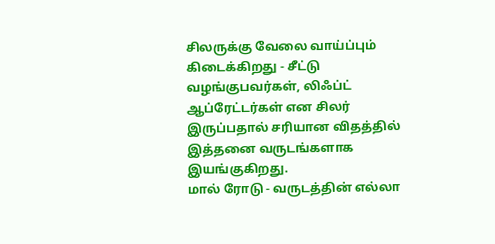சிலருக்கு வேலை வாய்ப்பும் கிடைக்கிறது - சீட்டு வழங்குபவர்கள், லிஃப்ட் ஆப்ரேட்டர்கள் என சிலர் இருப்பதால் சரியான விதத்தில் இத்தனை வருடங்களாக இயங்குகிறது.
மால் ரோடு - வருடத்தின் எல்லா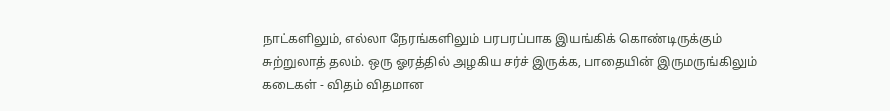நாட்களிலும், எல்லா நேரங்களிலும் பரபரப்பாக இயங்கிக் கொண்டிருக்கும் சுற்றுலாத் தலம். ஒரு ஓரத்தில் அழகிய சர்ச் இருக்க, பாதையின் இருமருங்கிலும் கடைகள் - விதம் விதமான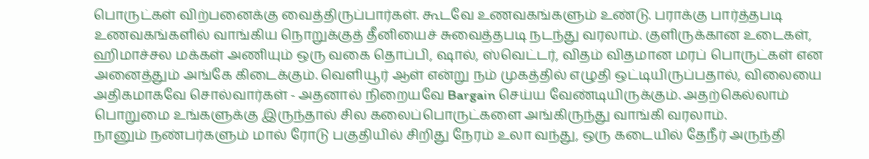பொருட்கள் விற்பனைக்கு வைத்திருப்பார்கள். கூடவே உணவகங்களும் உண்டு. பராக்கு பார்த்தபடி உணவகங்களில் வாங்கிய நொறுக்குத் தீனியைச் சுவைத்தபடி நடந்து வரலாம். குளிருக்கான உடைகள், ஹிமாச்சல மக்கள் அணியும் ஒரு வகை தொப்பி, ஷால், ஸ்வெட்டர், விதம் விதமான மரப் பொருட்கள் என அனைத்தும் அங்கே கிடைக்கும். வெளியூர் ஆள் என்று நம் முகத்தில் எழுதி ஒட்டியிருப்பதால், விலையை அதிகமாகவே சொல்வார்கள் - அதனால் நிறையவே Bargain செய்ய வேண்டியிருக்கும். அதற்கெல்லாம் பொறுமை உங்களுக்கு இருந்தால் சில கலைப்பொருட்களை அங்கிருந்து வாங்கி வரலாம்.
நானும் நண்பர்களும் மால் ரோடு பகுதியில் சிறிது நேரம் உலா வந்து, ஒரு கடையில் தேநீர் அருந்தி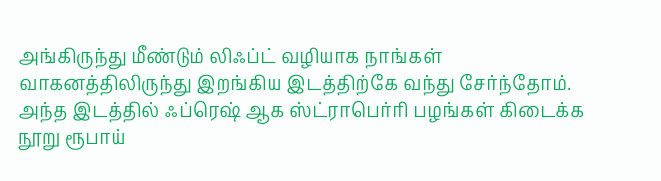அங்கிருந்து மீண்டும் லிஃப்ட் வழியாக நாங்கள் வாகனத்திலிருந்து இறங்கிய இடத்திற்கே வந்து சேர்ந்தோம். அந்த இடத்தில் ஃப்ரெஷ் ஆக ஸ்ட்ராபெர்ரி பழங்கள் கிடைக்க நூறு ரூபாய்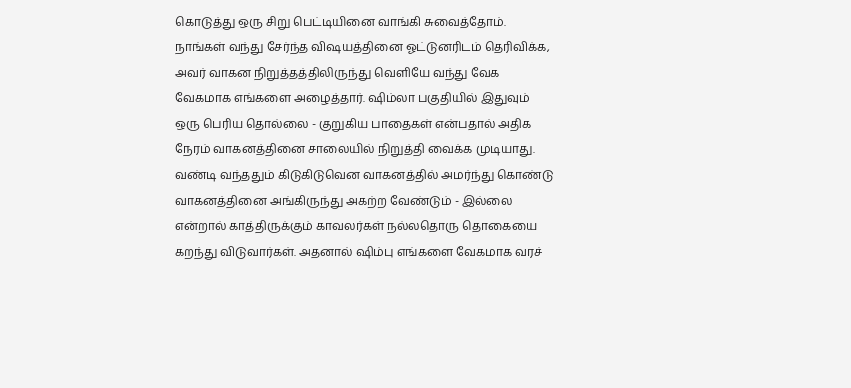கொடுத்து ஒரு சிறு பெட்டியினை வாங்கி சுவைத்தோம். நாங்கள் வந்து சேர்ந்த விஷயத்தினை ஓட்டுனரிடம் தெரிவிக்க, அவர் வாகன நிறுத்தத்திலிருந்து வெளியே வந்து வேக வேகமாக எங்களை அழைத்தார். ஷிம்லா பகுதியில் இதுவும் ஒரு பெரிய தொல்லை - குறுகிய பாதைகள் என்பதால் அதிக நேரம் வாகனத்தினை சாலையில் நிறுத்தி வைக்க முடியாது. வண்டி வந்ததும் கிடுகிடுவென வாகனத்தில் அமர்ந்து கொண்டு வாகனத்தினை அங்கிருந்து அகற்ற வேண்டும் - இல்லை என்றால் காத்திருக்கும் காவலர்கள் நல்லதொரு தொகையை கறந்து விடுவார்கள். அதனால் ஷிம்பு எங்களை வேகமாக வரச்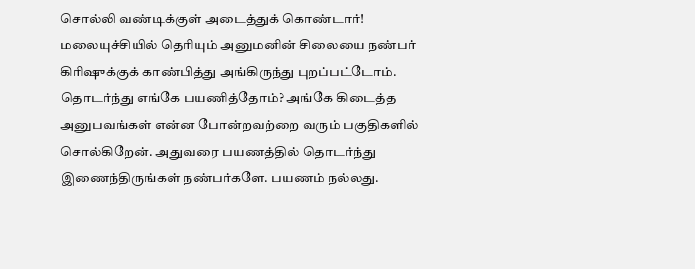சொல்லி வண்டிக்குள் அடைத்துக் கொண்டார்! மலையுச்சியில் தெரியும் அனுமனின் சிலையை நண்பர் கிரிஷுக்குக் காண்பித்து அங்கிருந்து புறப்பட்டோம்.
தொடர்ந்து எங்கே பயணித்தோம்? அங்கே கிடைத்த அனுபவங்கள் என்ன போன்றவற்றை வரும் பகுதிகளில் சொல்கிறேன். அதுவரை பயணத்தில் தொடர்ந்து இணைந்திருங்கள் நண்பர்களே. பயணம் நல்லது.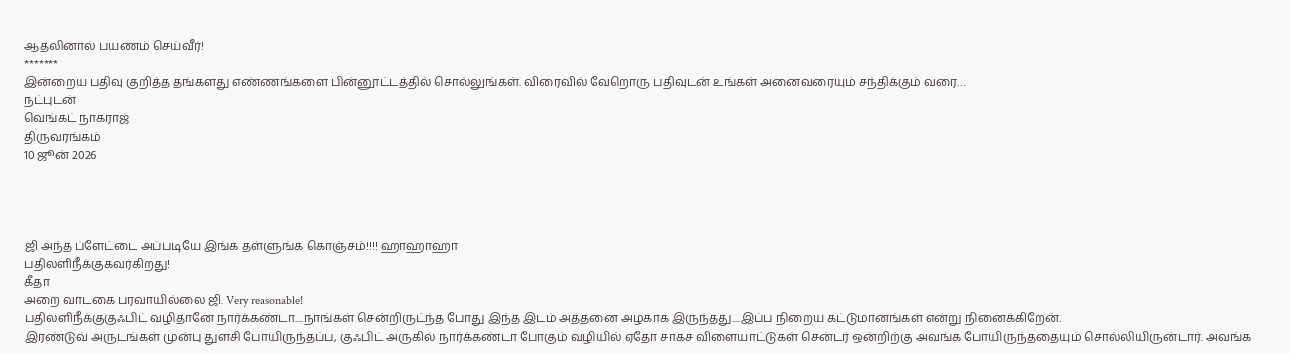ஆதலினால் பயணம் செய்வீர்!
*******
இன்றைய பதிவு குறித்த தங்களது எண்ணங்களை பின்னூட்டத்தில் சொல்லுங்கள். விரைவில் வேறொரு பதிவுடன் உங்கள் அனைவரையும் சந்திக்கும் வரை…
நட்புடன்
வெங்கட் நாகராஜ்
திருவரங்கம்
10 ஜூன் 2026




ஜி அந்த ப்ளேட்டை அப்படியே இங்க தள்ளுங்க கொஞ்சம்!!!! ஹாஹாஹா
பதிலளிநீக்குகவர்கிறது!
கீதா
அறை வாடகை பரவாயில்லை ஜி. Very reasonable!
பதிலளிநீக்குகுஃபிட் வழிதானே நார்க்கண்டா....நாங்கள் சென்றிருட்ந்த போது இந்த இடம் அத்தனை அழகாக இருந்தது....இப்ப நிறைய கட்டுமானங்கள் என்று நினைக்கிறேன்.
இரண்டுவ் அருடங்கள் முன்பு துளசி போயிருந்தப்ப, குஃபிட் அருகில் நார்க்கண்டா போகும் வழியில் ஏதோ சாகச விளையாட்டுகள் சென்டர் ஒன்றிற்கு அவங்க போயிருந்ததையும் சொல்லியிருன்டார். அவங்க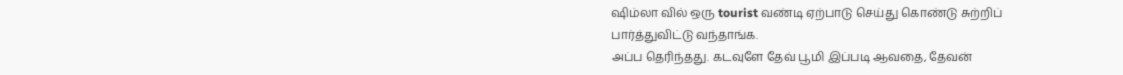ஷிம்லா வில் ஒரு tourist வண்டி ஏற்பாடு செய்து கொண்டு சுற்றிப் பார்த்துவிட்டு வந்தாங்க.
அப்ப தெரிந்தது. கடவுளே தேவ் பூமி இப்படி ஆவதை, தேவன்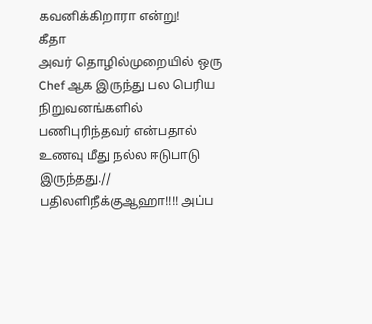கவனிக்கிறாரா என்று!
கீதா
அவர் தொழில்முறையில் ஒரு Chef ஆக இருந்து பல பெரிய நிறுவனங்களில் பணிபுரிந்தவர் என்பதால் உணவு மீது நல்ல ஈடுபாடு இருந்தது.//
பதிலளிநீக்குஆஹா!!!! அப்ப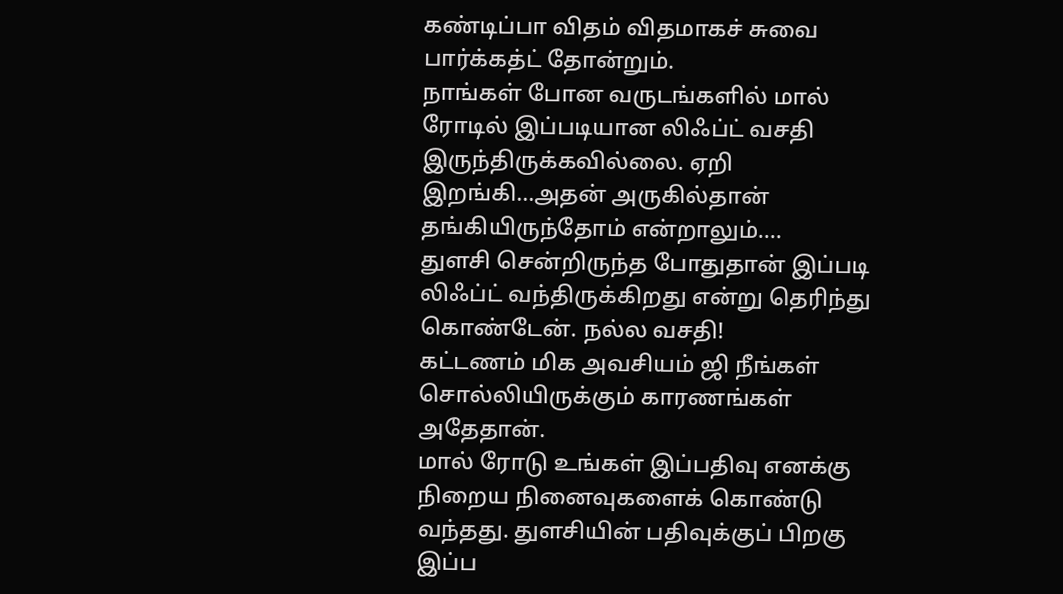கண்டிப்பா விதம் விதமாகச் சுவை பார்க்கத்ட் தோன்றும்.
நாங்கள் போன வருடங்களில் மால் ரோடில் இப்படியான லிஃப்ட் வசதி இருந்திருக்கவில்லை. ஏறி இறங்கி...அதன் அருகில்தான் தங்கியிருந்தோம் என்றாலும்....
துளசி சென்றிருந்த போதுதான் இப்படி லிஃப்ட் வந்திருக்கிறது என்று தெரிந்து கொண்டேன். நல்ல வசதி!
கட்டணம் மிக அவசியம் ஜி நீங்கள் சொல்லியிருக்கும் காரணங்கள் அதேதான்.
மால் ரோடு உங்கள் இப்பதிவு எனக்கு நிறைய நினைவுகளைக் கொண்டு வந்தது. துளசியின் பதிவுக்குப் பிறகு இப்ப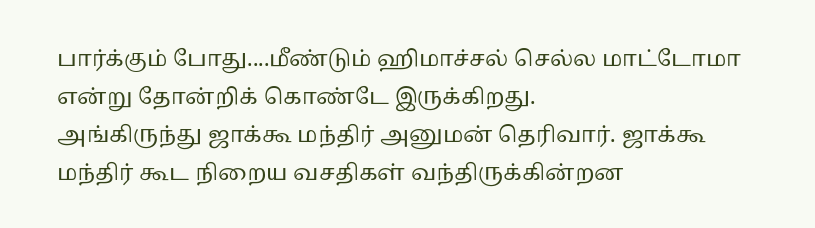பார்க்கும் போது....மீண்டும் ஹிமாச்சல் செல்ல மாட்டோமா என்று தோன்றிக் கொண்டே இருக்கிறது.
அங்கிருந்து ஜாக்கூ மந்திர் அனுமன் தெரிவார். ஜாக்கூ மந்திர் கூட நிறைய வசதிகள் வந்திருக்கின்றன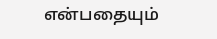என்பதையும்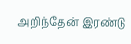அறிந்தேன் இரண்டு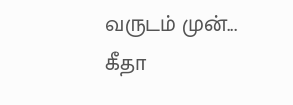வருடம் முன்...
கீதா